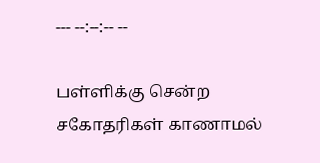--- --:--:-- --

பள்ளிக்கு சென்ற சகோதரிகள் காணாமல்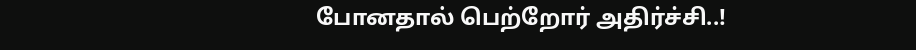போனதால் பெற்றோர் அதிர்ச்சி..!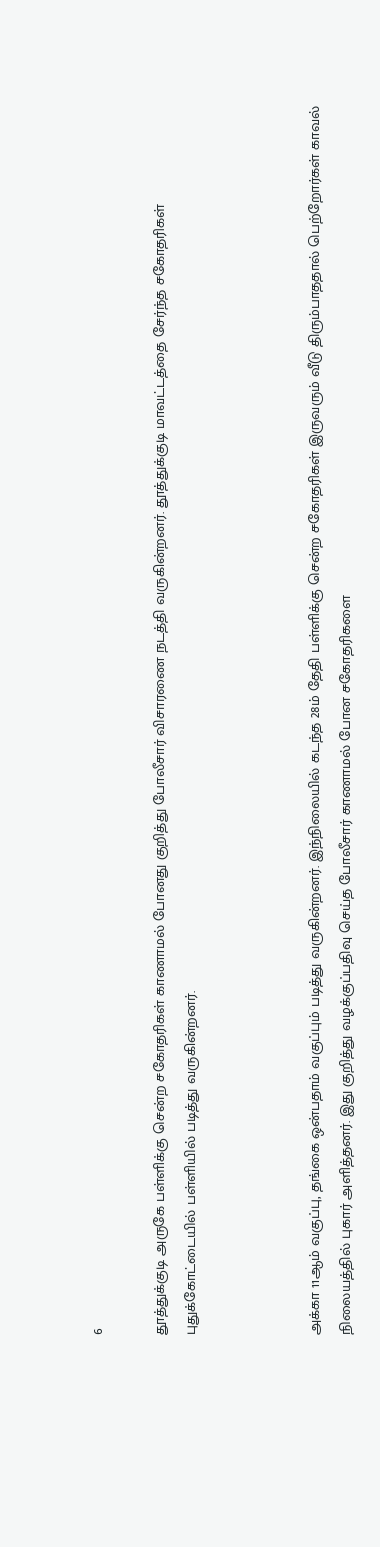6

தூத்துக்குடி அருகே பள்ளிக்கு சென்ற சகோதரிகள் காணாமல் போனது குறித்து போலீசார் விசாரணை நடத்தி வருகின்றனர். தூத்துக்குடி மாவட்டத்தை சேர்ந்த சகோதரிகள் புதுக்கோட்டையில் பள்ளியில் படித்து வருகின்றனர்.



அக்கா 11ஆம் வகுப்பு, தங்கை ஒன்பதாம் வகுப்பும் படித்து வருகின்றனர். இந்நிலையில் கடந்த 28ம் தேதி பள்ளிக்கு சென்ற சகோதரிகள் இருவரும் வீடு திரும்பாததால் பெற்றோர்கள் காவல் நிலையத்தில் புகார் அளித்தனர். இது குறித்து வழக்குப்பதிவு செய்த போலீசார் காணாமல் போன சகோதரிகளை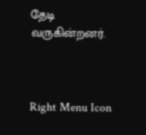தேடி வருகின்றனர்.



Right Menu Icon